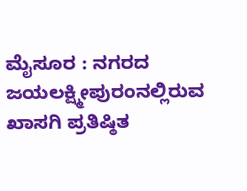ಮೈಸೂರ : ನಗರದ ಜಯಲಕ್ಷ್ಮೀಪುರಂನಲ್ಲಿರುವ ಖಾಸಗಿ ಪ್ರತಿಷ್ಠಿತ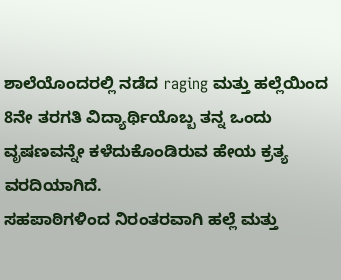ಶಾಲೆಯೊಂದರಲ್ಲಿ ನಡೆದ raging ಮತ್ತು ಹಲ್ಲೆಯಿಂದ 8ನೇ ತರಗತಿ ವಿದ್ಯಾರ್ಥಿಯೊಬ್ಬ ತನ್ನ ಒಂದು ವೃಷಣವನ್ನೇ ಕಳೆದುಕೊಂಡಿರುವ ಹೇಯ ಕ್ರತ್ಯ ವರದಿಯಾಗಿದೆ.
ಸಹಪಾಠಿಗಳಿಂದ ನಿರಂತರವಾಗಿ ಹಲ್ಲೆ ಮತ್ತು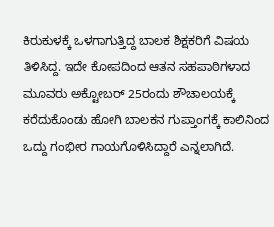ಕಿರುಕುಳಕ್ಕೆ ಒಳಗಾಗುತ್ತಿದ್ದ ಬಾಲಕ ಶಿಕ್ಷಕರಿಗೆ ವಿಷಯ ತಿಳಿಸಿದ್ದ. ಇದೇ ಕೋಪದಿಂದ ಆತನ ಸಹಪಾಠಿಗಳಾದ ಮೂವರು ಅಕ್ಟೋಬರ್ 25ರಂದು ಶೌಚಾಲಯಕ್ಕೆ ಕರೆದುಕೊಂಡು ಹೋಗಿ ಬಾಲಕನ ಗುಪ್ತಾಂಗಕ್ಕೆ ಕಾಲಿನಿಂದ ಒದ್ದು ಗಂಭೀರ ಗಾಯಗೊಳಿಸಿದ್ದಾರೆ ಎನ್ನಲಾಗಿದೆ.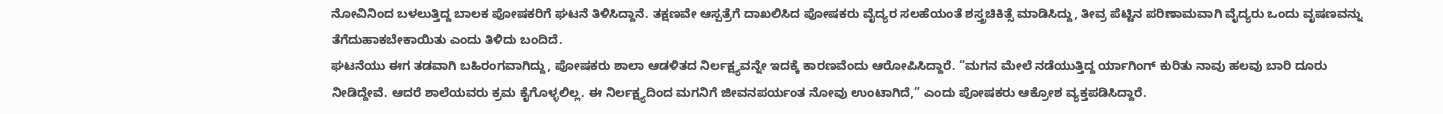ನೋವಿನಿಂದ ಬಳಲುತ್ತಿದ್ದ ಬಾಲಕ ಪೋಷಕರಿಗೆ ಘಟನೆ ತಿಳಿಸಿದ್ದಾನೆ. ತಕ್ಷಣವೇ ಆಸ್ಪತ್ರೆಗೆ ದಾಖಲಿಸಿದ ಪೋಷಕರು ವೈದ್ಯರ ಸಲಹೆಯಂತೆ ಶಸ್ತ್ರಚಿಕಿತ್ಸೆ ಮಾಡಿಸಿದ್ದು, ತೀವ್ರ ಪೆಟ್ಟಿನ ಪರಿಣಾಮವಾಗಿ ವೈದ್ಯರು ಒಂದು ವೃಷಣವನ್ನು ತೆಗೆದುಹಾಕಬೇಕಾಯಿತು ಎಂದು ತಿಳಿದು ಬಂದಿದೆ.
ಘಟನೆಯು ಈಗ ತಡವಾಗಿ ಬಹಿರಂಗವಾಗಿದ್ದು, ಪೋಷಕರು ಶಾಲಾ ಆಡಳಿತದ ನಿರ್ಲಕ್ಷ್ಯವನ್ನೇ ಇದಕ್ಕೆ ಕಾರಣವೆಂದು ಆರೋಪಿಸಿದ್ದಾರೆ. “ಮಗನ ಮೇಲೆ ನಡೆಯುತ್ತಿದ್ದ ರ್ಯಾಗಿಂಗ್ ಕುರಿತು ನಾವು ಹಲವು ಬಾರಿ ದೂರು ನೀಡಿದ್ದೇವೆ. ಆದರೆ ಶಾಲೆಯವರು ಕ್ರಮ ಕೈಗೊಳ್ಳಲಿಲ್ಲ. ಈ ನಿರ್ಲಕ್ಷ್ಯದಿಂದ ಮಗನಿಗೆ ಜೀವನಪರ್ಯಂತ ನೋವು ಉಂಟಾಗಿದೆ,” ಎಂದು ಪೋಷಕರು ಆಕ್ರೋಶ ವ್ಯಕ್ತಪಡಿಸಿದ್ದಾರೆ.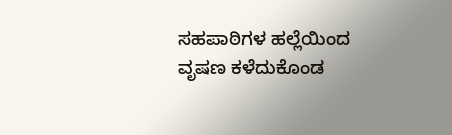ಸಹಪಾಠಿಗಳ ಹಲ್ಲೆಯಿಂದ ವೃಷಣ ಕಳೆದುಕೊಂಡ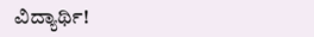ವಿದ್ಯಾರ್ಥಿ!